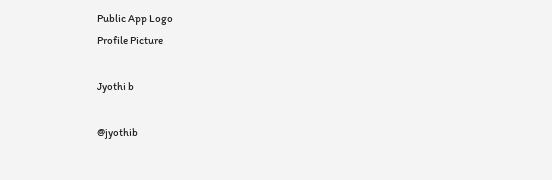Public App Logo
Profile Picture

Jyothi b

@jyothib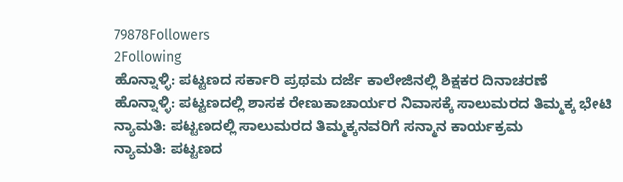79878Followers
2Following
ಹೊನ್ನಾಳ್ಳಿ: ಪಟ್ಟಣದ ಸರ್ಕಾರಿ ಪ್ರಥಮ ದರ್ಜೆ ಕಾಲೇಜಿನಲ್ಲಿ ಶಿಕ್ಷಕರ ದಿನಾಚರಣೆ
ಹೊನ್ನಾಳ್ಳಿ: ಪಟ್ಟಣದಲ್ಲಿ ಶಾಸಕ ರೇಣುಕಾಚಾರ್ಯರ ನಿವಾಸಕ್ಕೆ ಸಾಲುಮರದ ತಿಮ್ಮಕ್ಕ ಭೇಟಿ
ನ್ಯಾಮತಿ: ಪಟ್ಟಣದಲ್ಲಿ ಸಾಲುಮರದ ತಿಮ್ಮಕ್ಕನವರಿಗೆ ಸನ್ಮಾನ ಕಾರ್ಯಕ್ರಮ
ನ್ಯಾಮತಿ: ಪಟ್ಟಣದ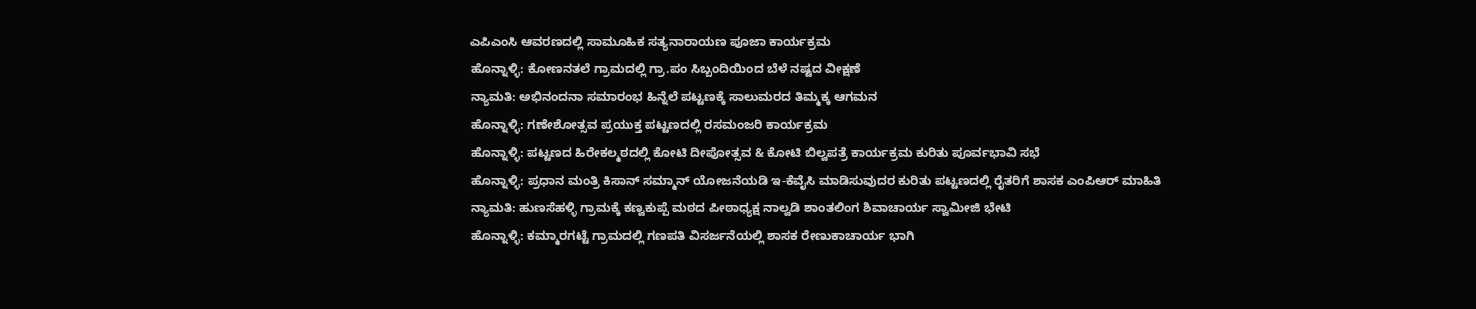ಎಪಿಎಂಸಿ ಆವರಣದಲ್ಲಿ ಸಾಮೂಹಿಕ ಸತ್ಯನಾರಾಯಣ ಪೂಜಾ ಕಾರ್ಯಕ್ರಮ
ಹೊನ್ನಾಳ್ಳಿ: ಕೋಣನತಲೆ ಗ್ರಾಮದಲ್ಲಿ ಗ್ರಾ.ಪಂ ಸಿಬ್ಬಂದಿಯಿಂದ ಬೆಳೆ ನಷ್ಟದ ವೀಕ್ಷಣೆ
ನ್ಯಾಮತಿ: ಅಭಿನಂದನಾ ಸಮಾರಂಭ ಹಿನ್ನೆಲೆ ಪಟ್ಟಣಕ್ಕೆ ಸಾಲುಮರದ ತಿಮ್ಮಕ್ಕ ಆಗಮನ
ಹೊನ್ನಾಳ್ಳಿ: ಗಣೇಶೋತ್ಸವ ಪ್ರಯುಕ್ತ ಪಟ್ಟಣದಲ್ಲಿ ರಸಮಂಜರಿ ಕಾರ್ಯಕ್ರಮ
ಹೊನ್ನಾಳ್ಳಿ: ಪಟ್ಟಣದ ಹಿರೇಕಲ್ಮಠದಲ್ಲಿ ಕೋಟಿ ದೀಪೋತ್ಸವ & ಕೋಟಿ ಬಿಲ್ವಪತ್ರೆ ಕಾರ್ಯಕ್ರಮ ಕುರಿತು ಪೂರ್ವಭಾವಿ ಸಭೆ
ಹೊನ್ನಾಳ್ಳಿ: ಪ್ರಧಾನ ಮಂತ್ರಿ ಕಿಸಾನ್ ಸಮ್ಮಾನ್ ಯೋಜನೆಯಡಿ ಇ-ಕೆವೈಸಿ ಮಾಡಿಸುವುದರ ಕುರಿತು ಪಟ್ಟಣದಲ್ಲಿ ರೈತರಿಗೆ ಶಾಸಕ ಎಂಪಿಆರ್ ಮಾಹಿತಿ
ನ್ಯಾಮತಿ: ಹುಣಸೆಹಳ್ಳಿ ಗ್ರಾಮಕ್ಕೆ ಕಣ್ವಕುಪ್ಪೆ ಮಠದ ಪೀಠಾಧ್ಯಕ್ಷ ನಾಲ್ವಡಿ ಶಾಂತಲಿಂಗ ಶಿವಾಚಾರ್ಯ ಸ್ವಾಮೀಜಿ ಭೇಟಿ
ಹೊನ್ನಾಳ್ಳಿ: ಕಮ್ಮಾರಗಟ್ಟೆ ಗ್ರಾಮದಲ್ಲಿ ಗಣಪತಿ ವಿಸರ್ಜನೆಯಲ್ಲಿ ಶಾಸಕ ರೇಣುಕಾಚಾರ್ಯ ಭಾಗಿ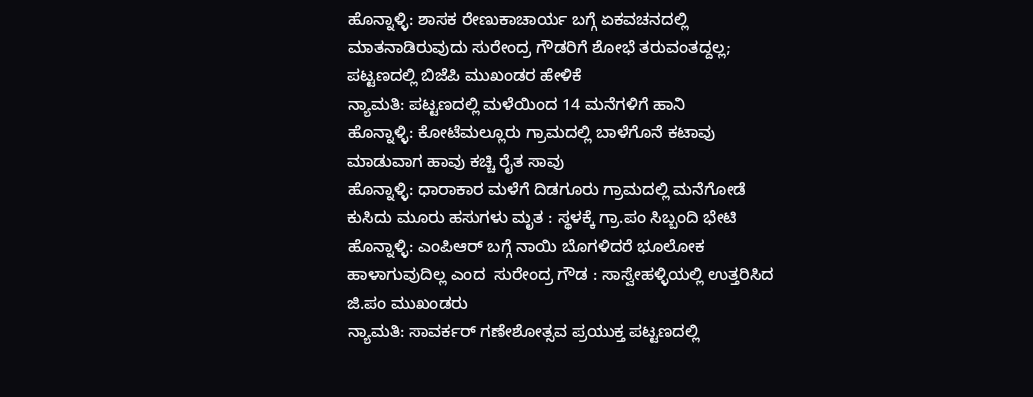ಹೊನ್ನಾಳ್ಳಿ: ಶಾಸಕ ರೇಣುಕಾಚಾರ್ಯ ಬಗ್ಗೆ ಏಕವಚನದಲ್ಲಿ ಮಾತನಾಡಿರುವುದು ಸುರೇಂದ್ರ ಗೌಡರಿಗೆ ಶೋಭೆ ತರುವಂತದ್ದಲ್ಲ; ಪಟ್ಟಣದಲ್ಲಿ ಬಿಜೆಪಿ ಮುಖಂಡರ ಹೇಳಿಕೆ
ನ್ಯಾಮತಿ: ಪಟ್ಟಣದಲ್ಲಿ ಮಳೆಯಿಂದ 14 ಮನೆಗಳಿಗೆ ಹಾನಿ
ಹೊನ್ನಾಳ್ಳಿ: ಕೋಟೆಮಲ್ಲೂರು ಗ್ರಾಮದಲ್ಲಿ ಬಾಳೆಗೊನೆ ಕಟಾವು ಮಾಡುವಾಗ ಹಾವು ಕಚ್ಚಿ ರೈತ ಸಾವು
ಹೊನ್ನಾಳ್ಳಿ: ಧಾರಾಕಾರ ಮಳೆಗೆ ದಿಡಗೂರು ಗ್ರಾಮದಲ್ಲಿ ಮನೆಗೋಡೆ ಕುಸಿದು ಮೂರು ಹಸುಗಳು ಮೃತ : ಸ್ಥಳಕ್ಕೆ ಗ್ರಾ.ಪಂ ಸಿಬ್ಬಂದಿ ಭೇಟಿ
ಹೊನ್ನಾಳ್ಳಿ: ಎಂಪಿಆರ್ ಬಗ್ಗೆ ನಾಯಿ ಬೊಗಳಿದರೆ ಭೂಲೋಕ ಹಾಳಾಗುವುದಿಲ್ಲ ಎಂದ  ಸುರೇಂದ್ರ ಗೌಡ : ಸಾಸ್ವೇಹಳ್ಳಿಯಲ್ಲಿ ಉತ್ತರಿಸಿದ ಜಿ.ಪಂ ಮುಖಂಡರು
ನ್ಯಾಮತಿ: ಸಾವರ್ಕರ್ ಗಣೇಶೋತ್ಸವ ಪ್ರಯುಕ್ತ ಪಟ್ಟಣದಲ್ಲಿ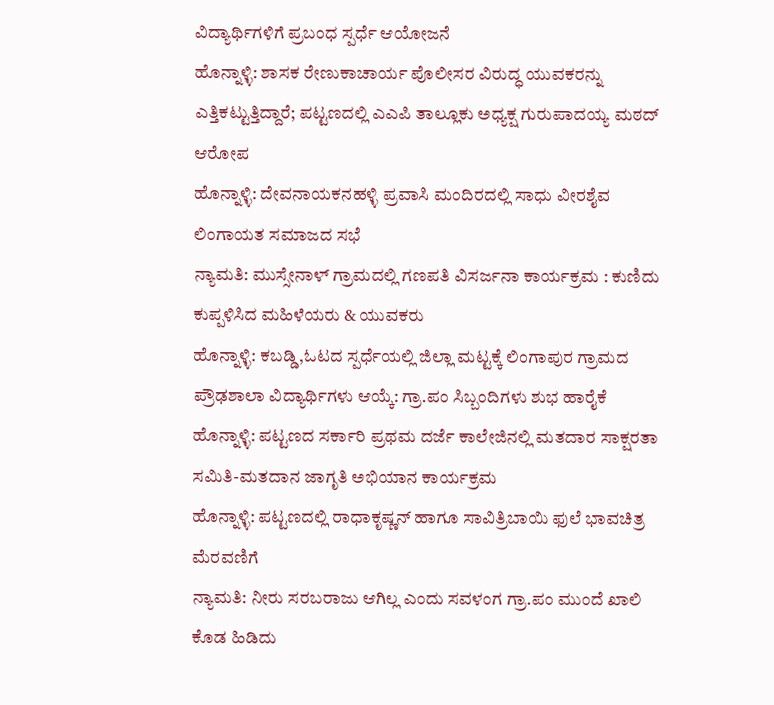ವಿದ್ಯಾರ್ಥಿಗಳಿಗೆ ಪ್ರಬಂಧ ಸ್ಪರ್ಧೆ ಆಯೋಜನೆ
ಹೊನ್ನಾಳ್ಳಿ: ಶಾಸಕ ರೇಣುಕಾಚಾರ್ಯ ಪೊಲೀಸರ ವಿರುದ್ಧ ಯುವಕರನ್ನು ಎತ್ತಿಕಟ್ಟುತ್ತಿದ್ದಾರೆ; ಪಟ್ಟಣದಲ್ಲಿ ಎಎಪಿ ತಾಲ್ಲೂಕು ಅಧ್ಯಕ್ಷ ಗುರುಪಾದಯ್ಯ ಮಠದ್ ಆರೋಪ
ಹೊನ್ನಾಳ್ಳಿ: ದೇವನಾಯಕನಹಳ್ಳಿ ಪ್ರವಾಸಿ ಮಂದಿರದಲ್ಲಿ ಸಾಧು ವೀರಶೈವ ಲಿಂಗಾಯತ ಸಮಾಜದ ಸಭೆ
ನ್ಯಾಮತಿ: ಮುಸ್ಸೇನಾಳ್ ಗ್ರಾಮದಲ್ಲಿ ಗಣಪತಿ ವಿಸರ್ಜನಾ ಕಾರ್ಯಕ್ರಮ : ಕುಣಿದು ಕುಪ್ಪಳಿಸಿದ ಮಹಿಳೆಯರು & ಯುವಕರು
ಹೊನ್ನಾಳ್ಳಿ: ಕಬಡ್ಡಿ,ಓಟದ ಸ್ಪರ್ಧೆಯಲ್ಲಿ ಜಿಲ್ಲಾ ಮಟ್ಟಕ್ಕೆ ಲಿಂಗಾಪುರ ಗ್ರಾಮದ ಪ್ರೌಢಶಾಲಾ ವಿದ್ಯಾರ್ಥಿಗಳು ಆಯ್ಕೆ: ಗ್ರಾ.ಪಂ ಸಿಬ್ಬಂದಿಗಳು ಶುಭ ಹಾರೈಕೆ
ಹೊನ್ನಾಳ್ಳಿ: ಪಟ್ಟಣದ ಸರ್ಕಾರಿ ಪ್ರಥಮ ದರ್ಜೆ ಕಾಲೇಜಿನಲ್ಲಿ ಮತದಾರ ಸಾಕ್ಷರತಾ ಸಮಿತಿ-ಮತದಾನ ಜಾಗೃತಿ ಅಭಿಯಾನ ಕಾರ್ಯಕ್ರಮ
ಹೊನ್ನಾಳ್ಳಿ: ಪಟ್ಟಣದಲ್ಲಿ ರಾಧಾಕೃಷ್ಣನ್ ಹಾಗೂ ಸಾವಿತ್ರಿಬಾಯಿ ಫುಲೆ ಭಾವಚಿತ್ರ ಮೆರವಣಿಗೆ
ನ್ಯಾಮತಿ: ನೀರು ಸರಬರಾಜು ಆಗಿಲ್ಲ ಎಂದು ಸವಳಂಗ ಗ್ರಾ.ಪಂ ಮುಂದೆ ಖಾಲಿ ಕೊಡ ಹಿಡಿದು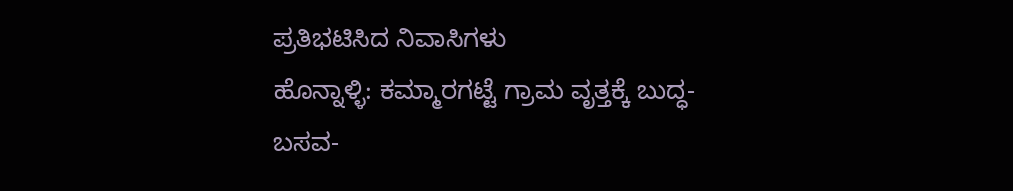ಪ್ರತಿಭಟಿಸಿದ ನಿವಾಸಿಗಳು
ಹೊನ್ನಾಳ್ಳಿ: ಕಮ್ಮಾರಗಟ್ಟೆ ಗ್ರಾಮ ವೃತ್ತಕ್ಕೆ ಬುದ್ಧ-ಬಸವ-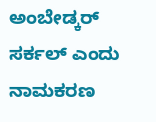ಅಂಬೇಡ್ಕರ್ ಸರ್ಕಲ್ ಎಂದು ನಾಮಕರಣ